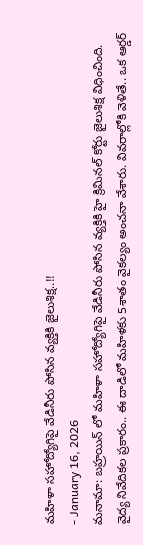మహిళా సహోద్యోగిపై వేడినీరు పోసిన వ్యక్తికి జైలుశిక్ష..!!
- January 16, 2026
మనామా: బహ్రయిన్ లో మహిళా సహోద్యోగిపై వేడినీరు పోసిన వ్యక్తికి హై క్రిమినల్ కోర్టు జైలుశిక్ష విధించింది. వైద్య నివేదికల ప్రకారం.. ఈ దాడిలో మహిళకు 5శాతం వైకల్యం అంచనా వేశారు. వివరాల్లోకి వెళితే.. ఒక ఆర్డర్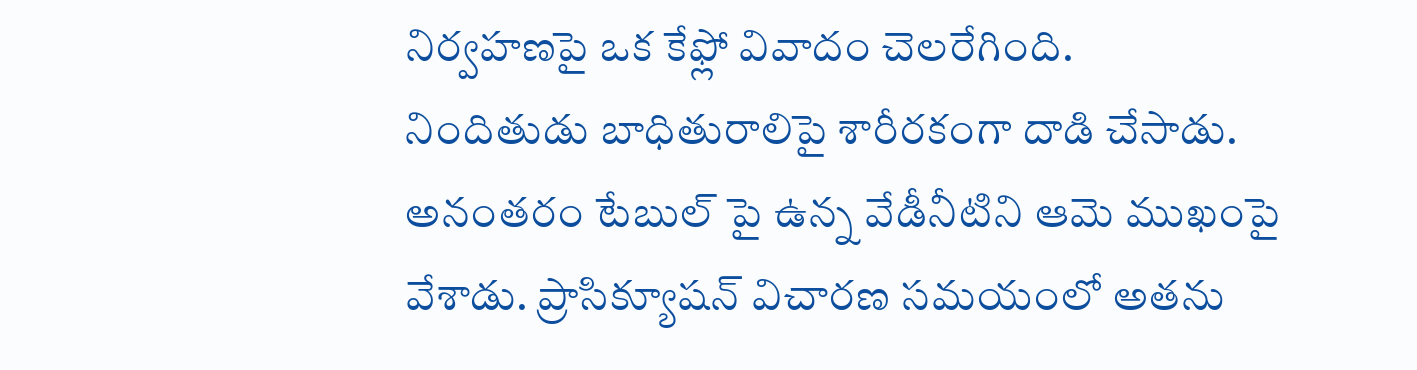నిర్వహణపై ఒక కేఫ్లో వివాదం చెలరేగింది.
నిందితుడు బాధితురాలిపై శారీరకంగా దాడి చేసాడు. అనంతరం టేబుల్ పై ఉన్న వేడీనీటిని ఆమె ముఖంపై వేశాడు. ప్రాసిక్యూషన్ విచారణ సమయంలో అతను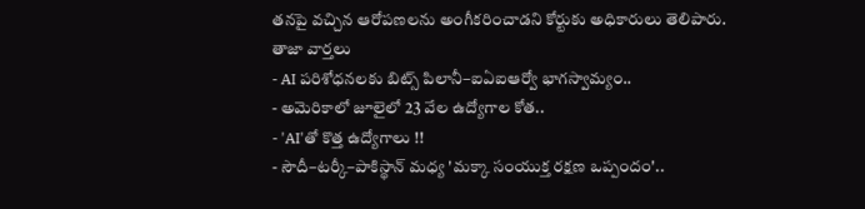తనపై వచ్చిన ఆరోపణలను అంగీకరించాడని కోర్టుకు అధికారులు తెలిపారు.
తాజా వార్తలు
- AI పరిశోధనలకు బిట్స్ పిలానీ–ఐఏఐఆర్వో భాగస్వామ్యం..
- అమెరికాలో జూలైలో 23 వేల ఉద్యోగాల కోత..
- 'AI'తో కొత్త ఉద్యోగాలు !!
- సౌదీ–టర్కీ–పాకిస్థాన్ మధ్య 'మక్కా సంయుక్త రక్షణ ఒప్పందం'..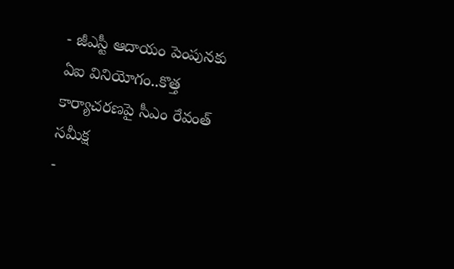- జీఎస్టీ ఆదాయం పెంపునకు ఏఐ వినియోగం..కొత్త కార్యాచరణపై సీఎం రేవంత్ సమీక్ష
-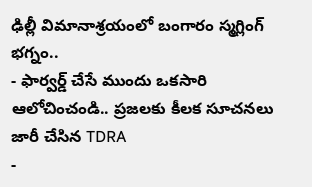ఢిల్లీ విమానాశ్రయంలో బంగారం స్మగ్లింగ్ భగ్నం..
- ఫార్వర్డ్ చేసే ముందు ఒకసారి ఆలోచించండి.. ప్రజలకు కీలక సూచనలు జారీ చేసిన TDRA
-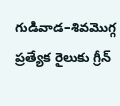గుడివాడ–శివమొగ్గ ప్రత్యేక రైలుకు గ్రీన్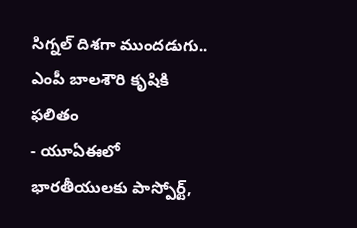సిగ్నల్ దిశగా ముందడుగు.. ఎంపీ బాలశౌరి కృషికి ఫలితం
- యూఏఈలో భారతీయులకు పాస్పోర్ట్,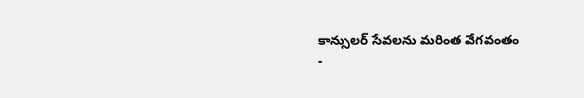కాన్సులర్ సేవలను మరింత వేగవంతం
-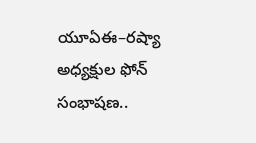యూఏఈ–రష్యా అధ్యక్షుల ఫోన్ సంభాషణ..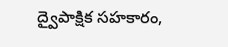ద్వైపాక్షిక సహకారం,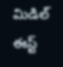మిడిల్ ఈస్ట్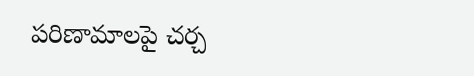పరిణామాలపై చర్చ